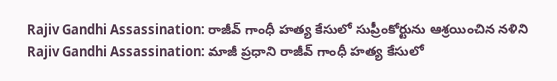Rajiv Gandhi Assassination: రాజీవ్ గాంధీ హత్య కేసులో సుప్రీంకోర్టును ఆశ్రయించిన నళిని
Rajiv Gandhi Assassination: మాజీ ప్రధాని రాజీవ్ గాంధీ హత్య కేసులో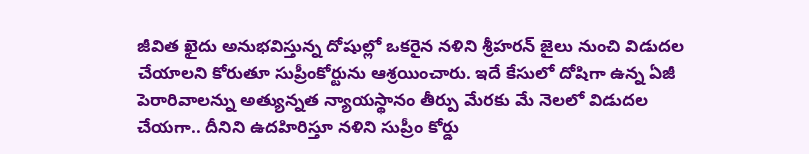జీవిత ఖైదు అనుభవిస్తున్న దోషుల్లో ఒకరైన నళిని శ్రీహరన్ జైలు నుంచి విడుదల చేయాలని కోరుతూ సుప్రీంకోర్టును ఆశ్రయించారు. ఇదే కేసులో దోషిగా ఉన్న ఏజీ పెరారివాలన్ను అత్యున్నత న్యాయస్థానం తీర్పు మేరకు మే నెలలో విడుదల చేయగా.. దీనిని ఉదహిరిస్తూ నళిని సుప్రీం కోర్డు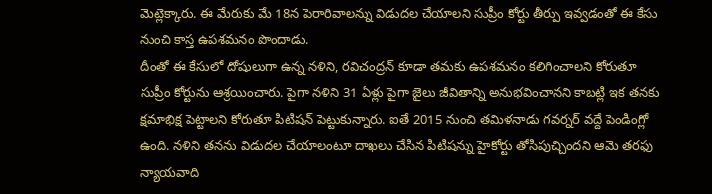మెట్లెక్కారు. ఈ మేరుకు మే 18న పెరారివాలన్ను విడుదల చేయాలని సుప్రీం కోర్టు తీర్పు ఇవ్వడంతో ఈ కేసు నుంచి కాస్త ఉపశమనం పొందాడు.
దీంతో ఈ కేసులో దోషులుగా ఉన్న నళిని, రవిచంద్రన్ కూడా తమకు ఉపశమనం కలిగించాలని కోరుతూ సుప్రీం కోర్టును ఆశ్రయించారు. పైగా నళిని 31 ఏళ్లు పైగా జైలు జీవితాన్ని అనుభవించానని కాబట్లి ఇక తనకు క్షమాభిక్ష పెట్టాలని కోరుతూ పిటిషన్ పెట్టుకున్నారు. ఐతే 2015 నుంచి తమిళనాడు గవర్నర్ వద్దే పెండింగ్లో ఉంది. నళిని తనను విడుదల చేయాలంటూ దాఖలు చేసిన పిటిషన్ను హైకోర్టు తోసిపుచ్చిందని ఆమె తరఫు న్యాయవాది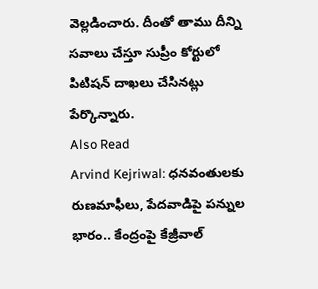వెల్లడించారు. దీంతో తాము దీన్ని సవాలు చేస్తూ సుప్రీం కోర్టులో పిటిషన్ దాఖలు చేసినట్లు పేర్కొన్నారు.
Also Read
Arvind Kejriwal: ధనవంతులకు రుణమాఫీలు, పేదవాడిపై పన్నుల భారం.. కేంద్రంపై కేజ్రీవాల్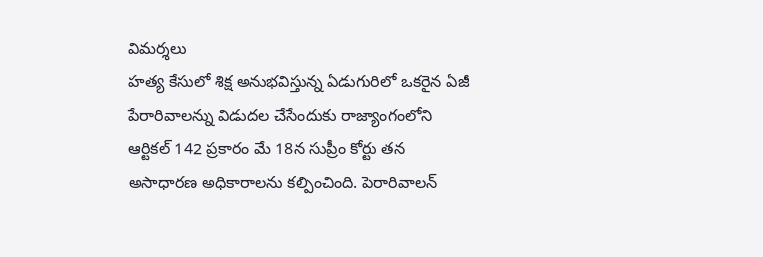విమర్శలు
హత్య కేసులో శిక్ష అనుభవిస్తున్న ఏడుగురిలో ఒకరైన ఏజీ పేరారివాలన్ను విడుదల చేసేందుకు రాజ్యాంగంలోని ఆర్టికల్ 142 ప్రకారం మే 18న సుప్రీం కోర్టు తన అసాధారణ అధికారాలను కల్పించింది. పెరారివాలన్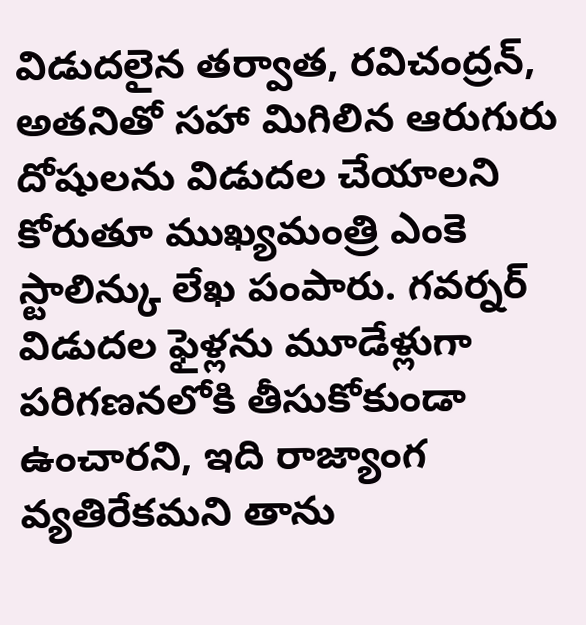విడుదలైన తర్వాత, రవిచంద్రన్, అతనితో సహా మిగిలిన ఆరుగురు దోషులను విడుదల చేయాలని కోరుతూ ముఖ్యమంత్రి ఎంకె స్టాలిన్కు లేఖ పంపారు. గవర్నర్ విడుదల ఫైళ్లను మూడేళ్లుగా పరిగణనలోకి తీసుకోకుండా ఉంచారని, ఇది రాజ్యాంగ వ్యతిరేకమని తాను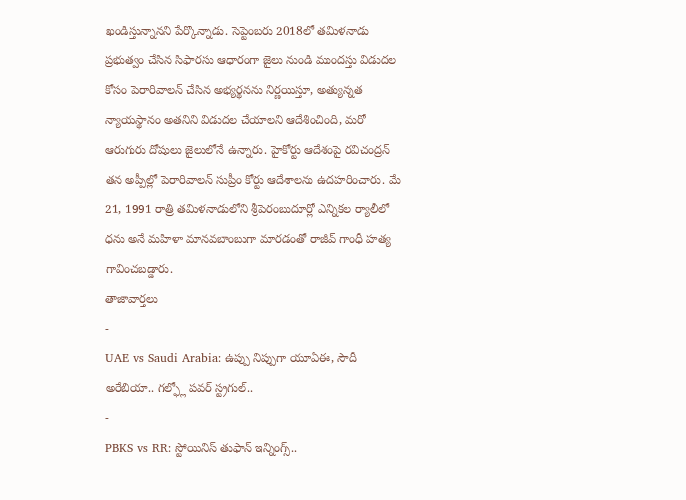ఖండిస్తున్నానని పేర్కొన్నాడు. సెప్టెంబరు 2018లో తమిళనాడు ప్రభుత్వం చేసిన సిఫారసు ఆధారంగా జైలు నుండి ముందస్తు విడుదల కోసం పెరారివాలన్ చేసిన అభ్యర్థనను నిర్ణయిస్తూ, అత్యున్నత న్యాయస్థానం అతనిని విడుదల చేయాలని ఆదేశించింది, మరో ఆరుగురు దోషులు జైలులోనే ఉన్నారు. హైకోర్టు ఆదేశంపై రవిచంద్రన్ తన అప్పీల్లో పెరారివాలన్ సుప్రీం కోర్టు ఆదేశాలను ఉదహరించారు. మే 21, 1991 రాత్రి తమిళనాడులోని శ్రీపెరంబుదూర్లో ఎన్నికల ర్యాలీలో ధను అనే మహిళా మానవబాంబుగా మారడంతో రాజీవ్ గాంధీ హత్య గావించబడ్డారు.
తాజావార్తలు
-
UAE vs Saudi Arabia: ఉప్పు నిప్పుగా యూఏఈ, సౌదీ అరేబియా.. గల్ఫ్లో పవర్ స్ట్రగుల్..
-
PBKS vs RR: స్టోయినిస్ తుఫాన్ ఇన్నింగ్స్..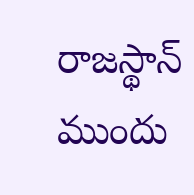రాజస్థాన్ ముందు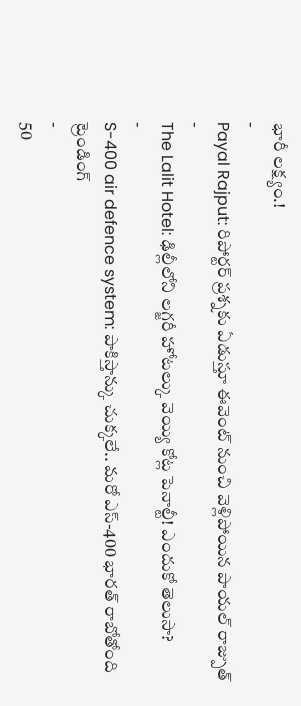భారీ లక్ష్యం.!
-
Payal Rajput: రిపోర్టర్ ప్రశ్నకు ఏడుస్తూ ఈవెంట్ నుంచి వెళ్లిపోయిన పాయల్ రాజ్పుత్
-
The Lalit Hotel: ఢిల్లీలోని లగ్జరీ హోటల్కు వెయ్యి కోట్ల పెనాల్టీ! ఎందుకో తెలుసా?
-
S-400 air defence system: పాకిస్తాన్కు చుక్కలే.. మరో ఎస్-400 భారత్ రాబోతోంది
ట్రెండింగ్
-
50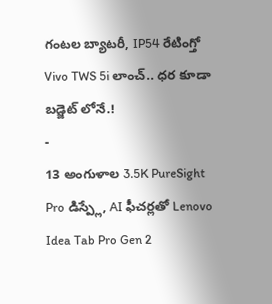గంటల బ్యాటరీ, IP54 రేటింగ్తో Vivo TWS 5i లాంచ్.. ధర కూడా బడ్జెట్ లోనే.!
-
13 అంగుళాల 3.5K PureSight Pro డిస్ప్లే, AI ఫీచర్లతో Lenovo Idea Tab Pro Gen 2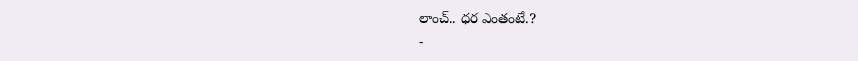లాంచ్.. ధర ఎంతంటే.?
-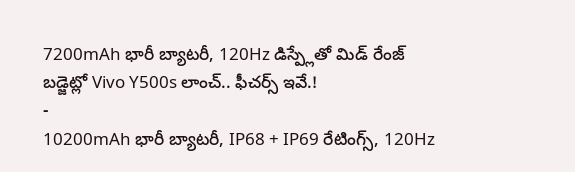7200mAh భారీ బ్యాటరీ, 120Hz డిస్ప్లేతో మిడ్ రేంజ్ బడ్జెట్లో Vivo Y500s లాంచ్.. ఫీచర్స్ ఇవే.!
-
10200mAh భారీ బ్యాటరీ, IP68 + IP69 రేటింగ్స్, 120Hz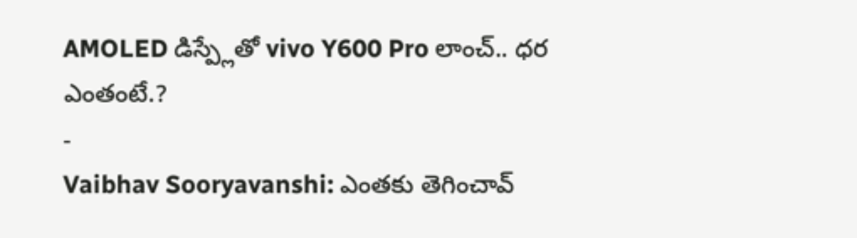AMOLED డిస్ప్లేతో vivo Y600 Pro లాంచ్.. ధర ఎంతంటే.?
-
Vaibhav Sooryavanshi: ఎంతకు తెగించావ్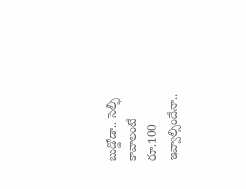బుడ్డోడా.. సెల్ఫీ కావాలంటే రూ.100 ఇవ్వాల్సిందేనా..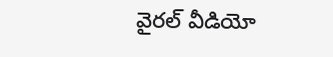వైరల్ వీడియో